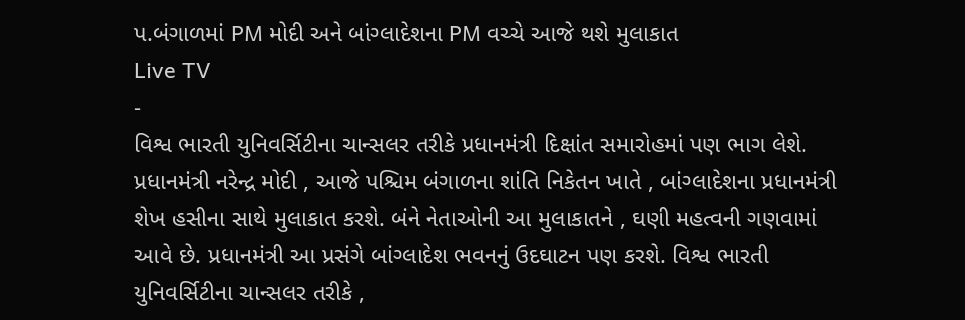પ.બંગાળમાં PM મોદી અને બાંગ્લાદેશના PM વચ્ચે આજે થશે મુલાકાત
Live TV
-
વિશ્વ ભારતી યુનિવર્સિટીના ચાન્સલર તરીકે પ્રધાનમંત્રી દિક્ષાંત સમારોહમાં પણ ભાગ લેશે.
પ્રધાનમંત્રી નરેન્દ્ર મોદી , આજે પશ્ચિમ બંગાળના શાંતિ નિકેતન ખાતે , બાંગ્લાદેશના પ્રધાનમંત્રી શેખ હસીના સાથે મુલાકાત કરશે. બંને નેતાઓની આ મુલાકાતને , ઘણી મહત્વની ગણવામાં આવે છે. પ્રધાનમંત્રી આ પ્રસંગે બાંગ્લાદેશ ભવનનું ઉદઘાટન પણ કરશે. વિશ્વ ભારતી યુનિવર્સિટીના ચાન્સલર તરીકે ,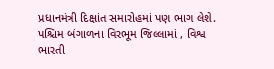પ્રધાનમંત્રી દિક્ષાંત સમારોહમાં પણ ભાગ લેશે. પશ્ચિમ બંગાળના વિરભૂમ જિલ્લામાં , વિશ્વ ભારતી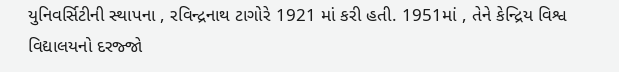યુનિવર્સિટીની સ્થાપના , રવિન્દ્રનાથ ટાગોરે 1921 માં કરી હતી. 1951માં , તેને કેન્દ્રિય વિશ્વ વિદ્યાલયનો દરજ્જો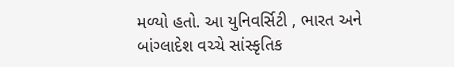મળ્યો હતો. આ યુનિવર્સિટી , ભારત અને બાંગ્લાદેશ વચ્ચે સાંસ્કૃતિક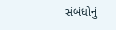સંબંધોનું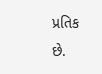પ્રતિક છે.